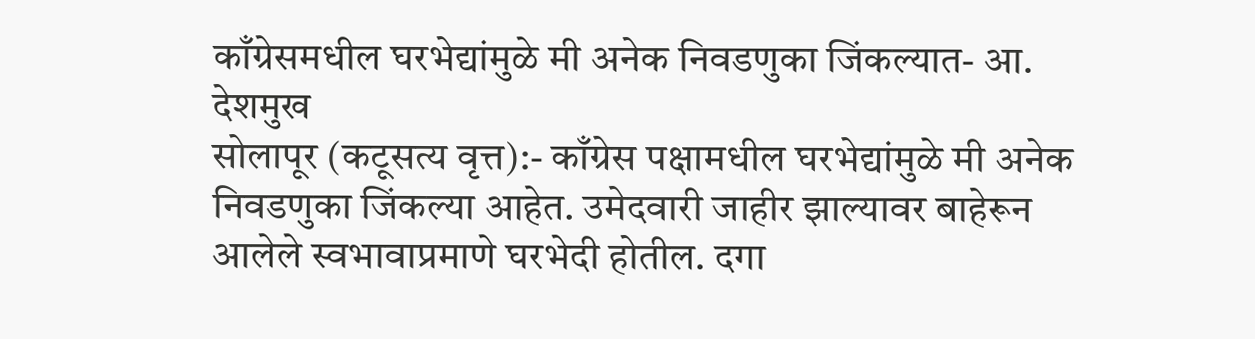काँग्रेसमधील घरभेद्यांमुळे मी अनेक निवडणुका जिंकल्यात- आ. देशमुख
सोलापूर (कटूसत्य वृत्त):- काँग्रेस पक्षामधील घरभेद्यांमुळे मी अनेक निवडणुका जिंकल्या आहेत. उमेदवारी जाहीर झाल्यावर बाहेरून आलेले स्वभावाप्रमाणे घरभेदी होतील. दगा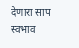देणारा साप स्वभाव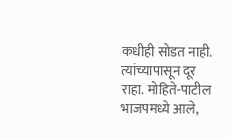कधीही सोडत नाही. त्यांच्यापासून दूर राहा. मोहिते-पाटील भाजपमध्ये आले,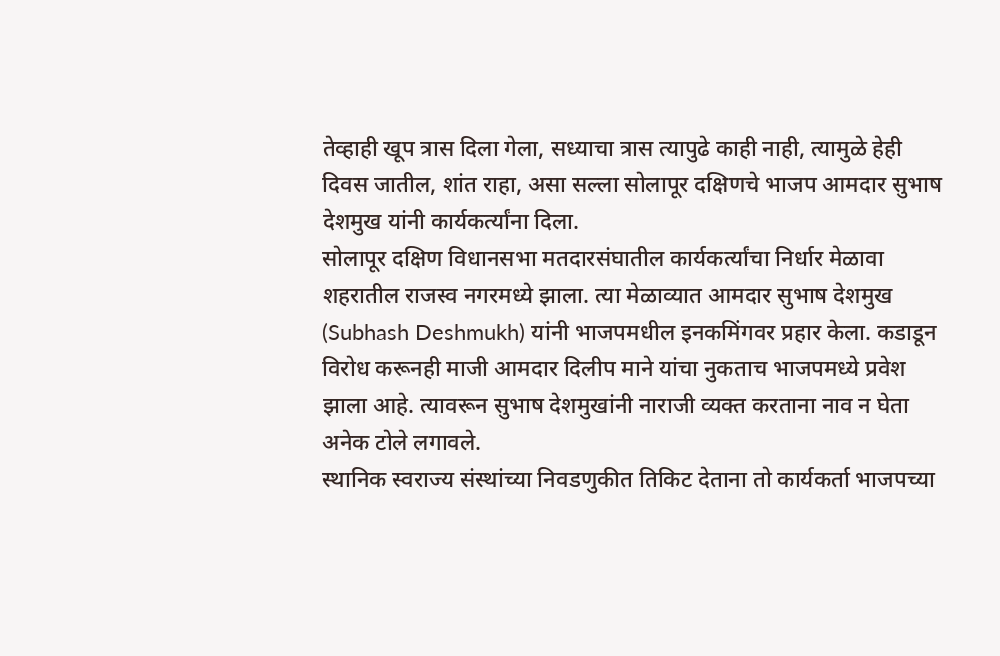तेव्हाही खूप त्रास दिला गेला, सध्याचा त्रास त्यापुढे काही नाही, त्यामुळे हेही दिवस जातील, शांत राहा, असा सल्ला सोलापूर दक्षिणचे भाजप आमदार सुभाष देशमुख यांनी कार्यकर्त्यांना दिला.
सोलापूर दक्षिण विधानसभा मतदारसंघातील कार्यकर्त्यांचा निर्धार मेळावा शहरातील राजस्व नगरमध्ये झाला. त्या मेळाव्यात आमदार सुभाष देशमुख (Subhash Deshmukh) यांनी भाजपमधील इनकमिंगवर प्रहार केला. कडाडून विरोध करूनही माजी आमदार दिलीप माने यांचा नुकताच भाजपमध्ये प्रवेश झाला आहे. त्यावरून सुभाष देशमुखांनी नाराजी व्यक्त करताना नाव न घेता अनेक टोले लगावले.
स्थानिक स्वराज्य संस्थांच्या निवडणुकीत तिकिट देताना तो कार्यकर्ता भाजपच्या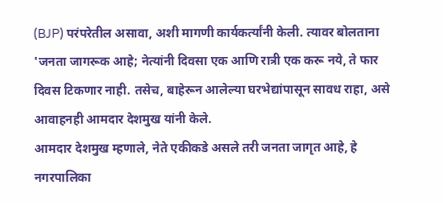(BJP) परंपरेतील असावा, अशी मागणी कार्यकर्त्यांनी केली. त्यावर बोलताना 'जनता जागरूक आहे; नेत्यांनी दिवसा एक आणि रात्री एक करू नये, ते फार दिवस टिकणार नाही. तसेच, बाहेरून आलेल्या घरभेद्यांपासून सावध राहा, असे आवाहनही आमदार देशमुख यांनी केले.
आमदार देशमुख म्हणाले, नेते एकीकडे असले तरी जनता जागृत आहे, हे नगरपालिका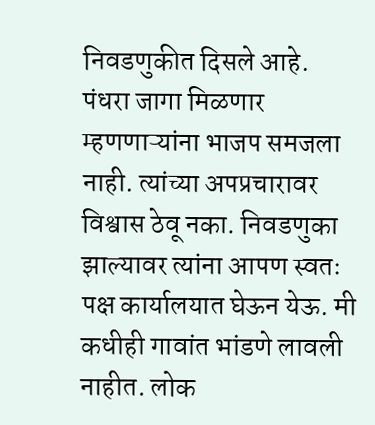निवडणुकीत दिसले आहे. पंधरा जागा मिळणार म्हणणाऱ्यांना भाजप समजला नाही. त्यांच्या अपप्रचारावर विश्वास ठेवू नका. निवडणुका झाल्यावर त्यांना आपण स्वतः पक्ष कार्यालयात घेऊन येऊ. मी कधीही गावांत भांडणे लावली नाहीत. लोक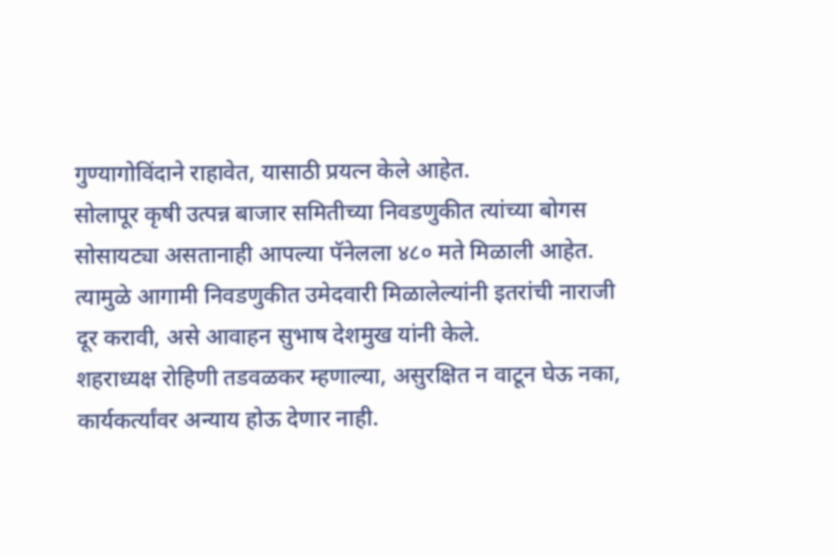गुण्यागोविंदाने राहावेत, यासाठी प्रयत्न केले आहेत.
सोलापूर कृषी उत्पन्न बाजार समितीच्या निवडणुकीत त्यांच्या बोगस सोसायट्या असतानाही आपल्या पॅनेलला ४८० मते मिळाली आहेत. त्यामुळे आगामी निवडणुकीत उमेदवारी मिळालेल्यांनी इतरांची नाराजी दूर करावी, असे आवाहन सुभाष देशमुख यांनी केले.
शहराध्यक्ष रोहिणी तडवळकर म्हणाल्या, असुरक्षित न वाटून घेऊ नका, कार्यकर्त्यांवर अन्याय होऊ देणार नाही.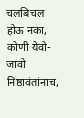चलबिचल होऊ नका, कोणी येवो-जावो निष्ठावंतांनाच,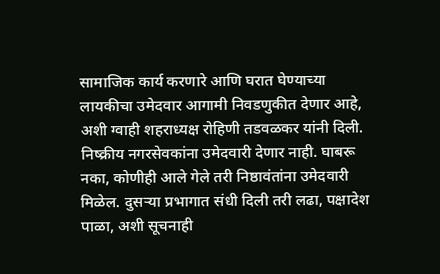सामाजिक कार्य करणारे आणि घरात घेण्याच्या लायकीचा उमेदवार आगामी निवडणुकीत देणार आहे, अशी ग्वाही शहराध्यक्ष रोहिणी तडवळकर यांनी दिली.
निष्क्रीय नगरसेवकांना उमेदवारी देणार नाही. घाबरू नका, कोणीही आले गेले तरी निष्ठावंतांना उमेदवारी मिळेल. दुसऱ्या प्रभागात संधी दिली तरी लढा, पक्षादेश पाळा, अशी सूचनाही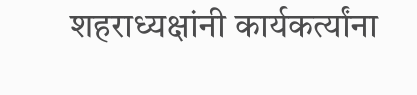शहराध्यक्षांनी कार्यकर्त्यांना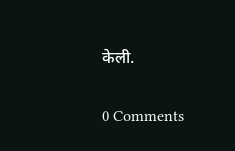केली.

0 Comments